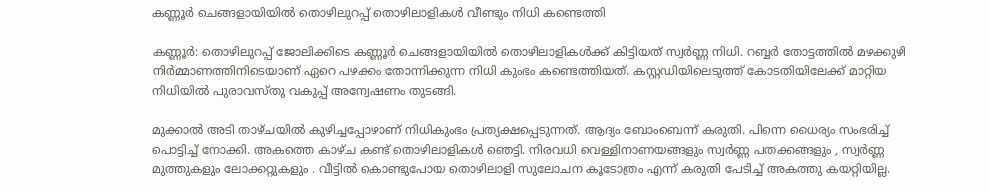കണ്ണൂർ ചെങ്ങളായിയിൽ തൊഴിലുറപ്പ് തൊഴിലാളികള്‍ വീണ്ടും നിധി കണ്ടെത്തി

കണ്ണൂർ: തൊഴിലുറപ്പ് ജോലിക്കിടെ കണ്ണൂർ ചെങ്ങളായിയിൽ തൊഴിലാളികൾക്ക് കിട്ടിയത് സ്വർണ്ണ നിധി. റബ്ബർ തോട്ടത്തിൽ മഴക്കുഴി നിർമ്മാണത്തിനിടെയാണ് ഏറെ പഴക്കം തോന്നിക്കുന്ന നിധി കുംഭം കണ്ടെത്തിയത്. കസ്റ്റഡിയിലെടുത്ത് കോടതിയിലേക്ക് മാറ്റിയ നിധിയിൽ പുരാവസ്തു വകുപ്പ് അന്വേഷണം തുടങ്ങി.

മുക്കാൽ അടി താഴ്ചയിൽ കുഴിച്ചപ്പോഴാണ് നിധികുംഭം പ്രത്യക്ഷപ്പെടുന്നത്. ആദ്യം ബോംബെന്ന് കരുതി. പിന്നെ ധൈര്യം സംഭരിച്ച് പൊട്ടിച്ച് നോക്കി. അകത്തെ കാഴ്ച കണ്ട് തൊഴിലാളികൾ ഞെട്ടി. നിരവധി വെള്ളിനാണയങ്ങളും സ്വർണ്ണ പതക്കങ്ങളും , സ്വർണ്ണ മുത്തുകളും ലോക്കറ്റുകളും . വീട്ടിൽ കൊണ്ടുപോയ തൊഴിലാളി സുലോചന കൂടോത്രം എന്ന് കരുതി പേടിച്ച് അകത്തു കയറ്റിയില്ല.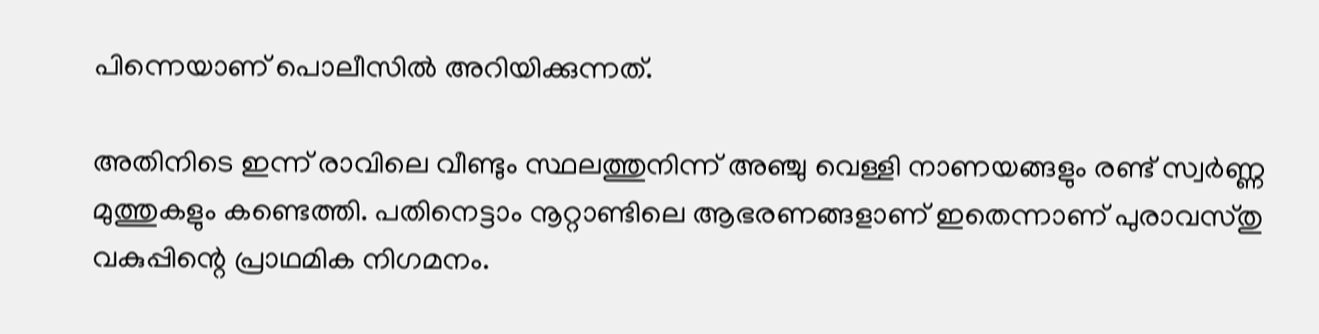പിന്നെയാണ് പൊലീസിൽ അറിയിക്കുന്നത്.

അതിനിടെ ഇന്ന് രാവിലെ വീണ്ടും സ്ഥലത്തുനിന്ന് അഞ്ചു വെള്ളി നാണയങ്ങളും രണ്ട് സ്വർണ്ണ മുത്തുകളും കണ്ടെത്തി. പതിനെട്ടാം നൂറ്റാണ്ടിലെ ആഭരണങ്ങളാണ് ഇതെന്നാണ് പുരാവസ്തു വകുപ്പിന്റെ പ്രാഥമിക നിഗമനം.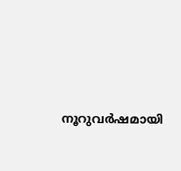നൂറുവർഷമായി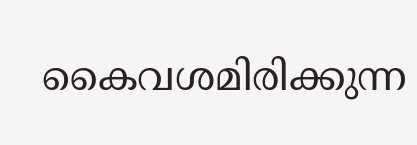കൈവശമിരിക്കുന്ന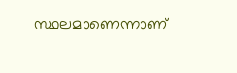സ്ഥലമാണെന്നാണ്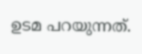ഉടമ പറയുന്നത്.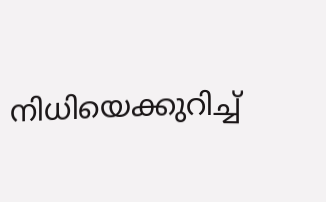നിധിയെക്കുറിച്ച്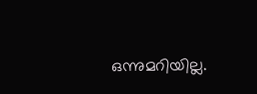ഒന്നുമറിയില്ല.